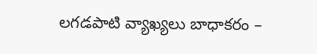లగడపాటి వ్యాఖ్యలు బాధాకరం –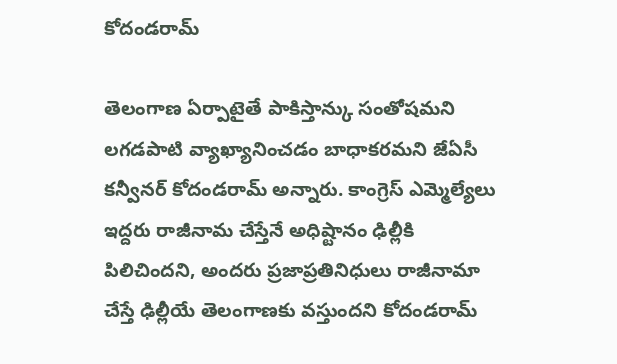కోదండరామ్

తెలంగాణ ఏర్పాటైతే పాకిస్తాన్కు సంతోషమని లగడపాటి వ్యాఖ్యానించడం బాధాకరమని జేఏసీ కన్వీనర్ కోదండరామ్ అన్నారు. కాంగ్రెస్ ఎమ్మెల్యేలు ఇద్దరు రాజీనామ చేస్తేనే అధిష్టానం ఢిల్లీకి పిలిచిందని, అందరు ప్రజాప్రతినిధులు రాజీనామా చేస్తే ఢిల్లీయే తెలంగాణకు వస్తుందని కోదండరామ్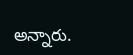అన్నారు.